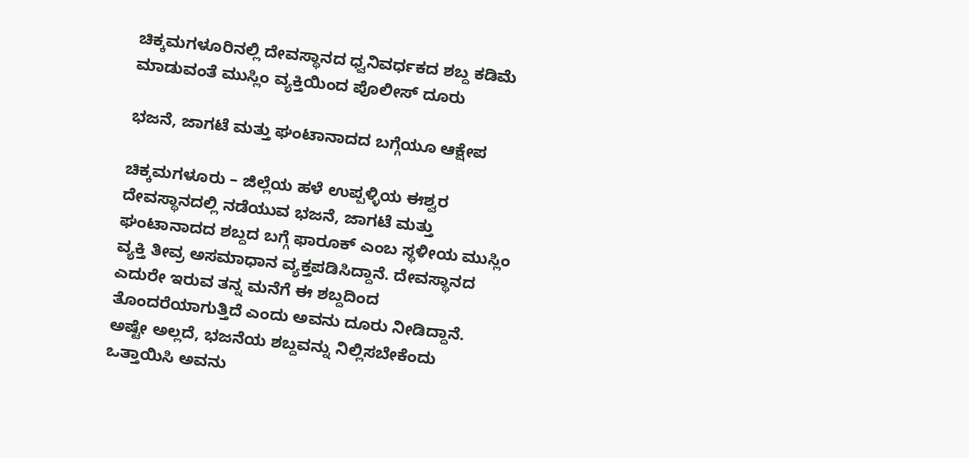ಚಿಕ್ಕಮಗಳೂರಿನಲ್ಲಿ ದೇವಸ್ಥಾನದ ಧ್ವನಿವರ್ಧಕದ ಶಬ್ದ ಕಡಿಮೆ ಮಾಡುವಂತೆ ಮುಸ್ಲಿಂ ವ್ಯಕ್ತಿಯಿಂದ ಪೊಲೀಸ್ ದೂರು

ಭಜನೆ, ಜಾಗಟೆ ಮತ್ತು ಘಂಟಾನಾದದ ಬಗ್ಗೆಯೂ ಆಕ್ಷೇಪ

ಚಿಕ್ಕಮಗಳೂರು – ಜಿಲ್ಲೆಯ ಹಳೆ ಉಪ್ಪಳ್ಳಿಯ ಈಶ್ವರ ದೇವಸ್ಥಾನದಲ್ಲಿ ನಡೆಯುವ ಭಜನೆ, ಜಾಗಟೆ ಮತ್ತು ಘಂಟಾನಾದದ ಶಬ್ದದ ಬಗ್ಗೆ ಫಾರೂಕ್ ಎಂಬ ಸ್ಥಳೀಯ ಮುಸ್ಲಿಂ ವ್ಯಕ್ತಿ ತೀವ್ರ ಅಸಮಾಧಾನ ವ್ಯಕ್ತಪಡಿಸಿದ್ದಾನೆ. ದೇವಸ್ಥಾನದ ಎದುರೇ ಇರುವ ತನ್ನ ಮನೆಗೆ ಈ ಶಬ್ದದಿಂದ ತೊಂದರೆಯಾಗುತ್ತಿದೆ ಎಂದು ಅವನು ದೂರು ನೀಡಿದ್ದಾನೆ. ಅಷ್ಟೇ ಅಲ್ಲದೆ, ಭಜನೆಯ ಶಬ್ದವನ್ನು ನಿಲ್ಲಿಸಬೇಕೆಂದು ಒತ್ತಾಯಿಸಿ ಅವನು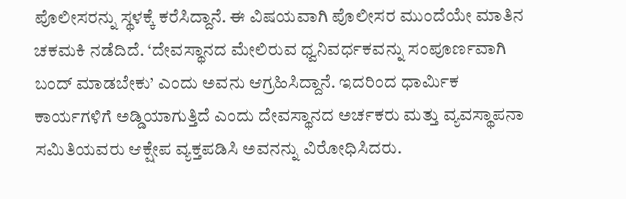ಪೊಲೀಸರನ್ನು ಸ್ಥಳಕ್ಕೆ ಕರೆಸಿದ್ದಾನೆ. ಈ ವಿಷಯವಾಗಿ ಪೊಲೀಸರ ಮುಂದೆಯೇ ಮಾತಿನ ಚಕಮಕಿ ನಡೆದಿದೆ. ‘ದೇವಸ್ಥಾನದ ಮೇಲಿರುವ ಧ್ವನಿವರ್ಧಕವನ್ನು ಸಂಪೂರ್ಣವಾಗಿ ಬಂದ್ ಮಾಡಬೇಕು’ ಎಂದು ಅವನು ಆಗ್ರಹಿಸಿದ್ದಾನೆ. ಇದರಿಂದ ಧಾರ್ಮಿಕ ಕಾರ್ಯಗಳಿಗೆ ಅಡ್ಡಿಯಾಗುತ್ತಿದೆ ಎಂದು ದೇವಸ್ಥಾನದ ಅರ್ಚಕರು ಮತ್ತು ವ್ಯವಸ್ಥಾಪನಾ ಸಮಿತಿಯವರು ಆಕ್ಷೇಪ ವ್ಯಕ್ತಪಡಿಸಿ ಅವನನ್ನು ವಿರೋಧಿಸಿದರು.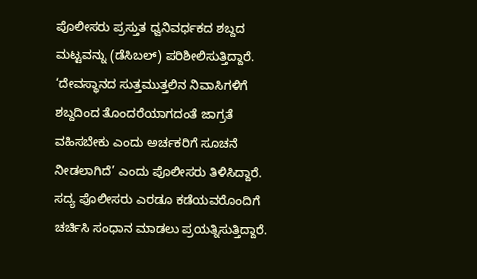ಪೊಲೀಸರು ಪ್ರಸ್ತುತ ಧ್ವನಿವರ್ಧಕದ ಶಬ್ದದ ಮಟ್ಟವನ್ನು (ಡೆಸಿಬಲ್) ಪರಿಶೀಲಿಸುತ್ತಿದ್ದಾರೆ. ‘ದೇವಸ್ಥಾನದ ಸುತ್ತಮುತ್ತಲಿನ ನಿವಾಸಿಗಳಿಗೆ ಶಬ್ದದಿಂದ ತೊಂದರೆಯಾಗದಂತೆ ಜಾಗ್ರತೆ ವಹಿಸಬೇಕು ಎಂದು ಅರ್ಚಕರಿಗೆ ಸೂಚನೆ ನೀಡಲಾಗಿದೆ’ ಎಂದು ಪೊಲೀಸರು ತಿಳಿಸಿದ್ದಾರೆ. ಸದ್ಯ ಪೊಲೀಸರು ಎರಡೂ ಕಡೆಯವರೊಂದಿಗೆ ಚರ್ಚಿಸಿ ಸಂಧಾನ ಮಾಡಲು ಪ್ರಯತ್ನಿಸುತ್ತಿದ್ದಾರೆ.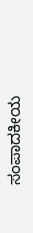ಸಂಪಾದಕೀಯ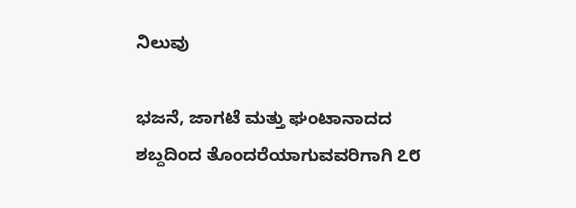ನಿಲುವು

ಭಜನೆ, ಜಾಗಟೆ ಮತ್ತು ಘಂಟಾನಾದದ ಶಬ್ದದಿಂದ ತೊಂದರೆಯಾಗುವವರಿಗಾಗಿ ೭೮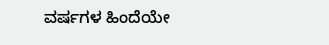ವರ್ಷಗಳ ಹಿಂದೆಯೇ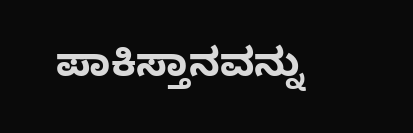ಪಾಕಿಸ್ತಾನವನ್ನು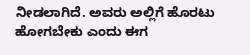ನೀಡಲಾಗಿದೆ. ಅವರು ಅಲ್ಲಿಗೆ ಹೊರಟು ಹೋಗಬೇಕು ಎಂದು ಈಗ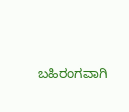ಬಹಿರಂಗವಾಗಿ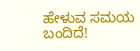ಹೇಳುವ ಸಮಯ ಬಂದಿದೆ!